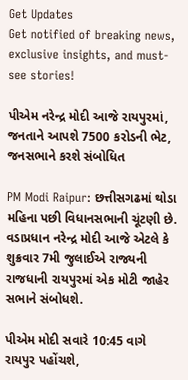Get Updates
Get notified of breaking news, exclusive insights, and must-see stories!

પીએમ નરેન્દ્ર મોદી આજે રાયપુરમાં, જનતાને આપશે 7500 કરોડની ભેટ, જનસભાને કરશે સંબોધિત

PM Modi Raipur: છત્તીસગઢમાં થોડા મહિના પછી વિધાનસભાની ચૂંટણી છે. વડાપ્રધાન નરેન્દ્ર મોદી આજે એટલે કે શુક્રવાર 7મી જુલાઈએ રાજ્યની રાજધાની રાયપુરમાં એક મોટી જાહેર સભાને સંબોધશે.

પીએમ મોદી સવારે 10:45 વાગે રાયપુર પહોંચશે,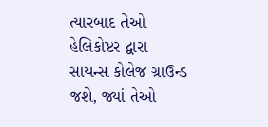ત્યારબાદ તેઓ હેલિકોપ્ટર દ્વારા સાયન્સ કોલેજ ગ્રાઉન્ડ જશે, જ્યાં તેઓ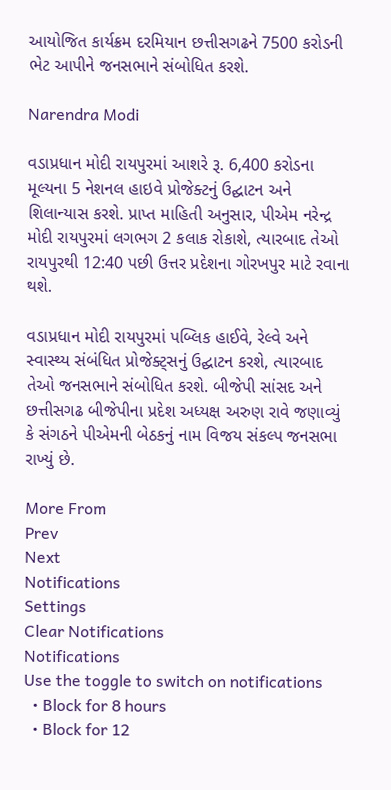આયોજિત કાર્યક્રમ દરમિયાન છત્તીસગઢને 7500 કરોડની ભેટ આપીને જનસભાને સંબોધિત કરશે.

Narendra Modi

વડાપ્રધાન મોદી રાયપુરમાં આશરે રૂ. 6,400 કરોડના મૂલ્યના 5 નેશનલ હાઇવે પ્રોજેક્ટનું ઉદ્ઘાટન અને શિલાન્યાસ કરશે. પ્રાપ્ત માહિતી અનુસાર, પીએમ નરેન્દ્ર મોદી રાયપુરમાં લગભગ 2 કલાક રોકાશે, ત્યારબાદ તેઓ રાયપુરથી 12:40 પછી ઉત્તર પ્રદેશના ગોરખપુર માટે રવાના થશે.

વડાપ્રધાન મોદી રાયપુરમાં પબ્લિક હાઈવે, રેલ્વે અને સ્વાસ્થ્ય સંબંધિત પ્રોજેક્ટ્સનું ઉદ્ઘાટન કરશે, ત્યારબાદ તેઓ જનસભાને સંબોધિત કરશે. બીજેપી સાંસદ અને છત્તીસગઢ બીજેપીના પ્રદેશ અધ્યક્ષ અરુણ રાવે જણાવ્યું કે સંગઠને પીએમની બેઠકનું નામ વિજય સંકલ્પ જનસભા રાખ્યું છે.

More From
Prev
Next
Notifications
Settings
Clear Notifications
Notifications
Use the toggle to switch on notifications
  • Block for 8 hours
  • Block for 12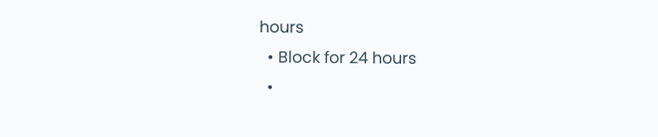hours
  • Block for 24 hours
  •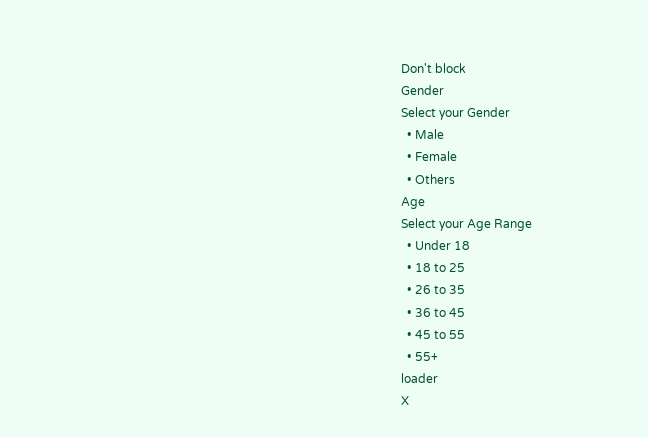Don't block
Gender
Select your Gender
  • Male
  • Female
  • Others
Age
Select your Age Range
  • Under 18
  • 18 to 25
  • 26 to 35
  • 36 to 45
  • 45 to 55
  • 55+
loader
X